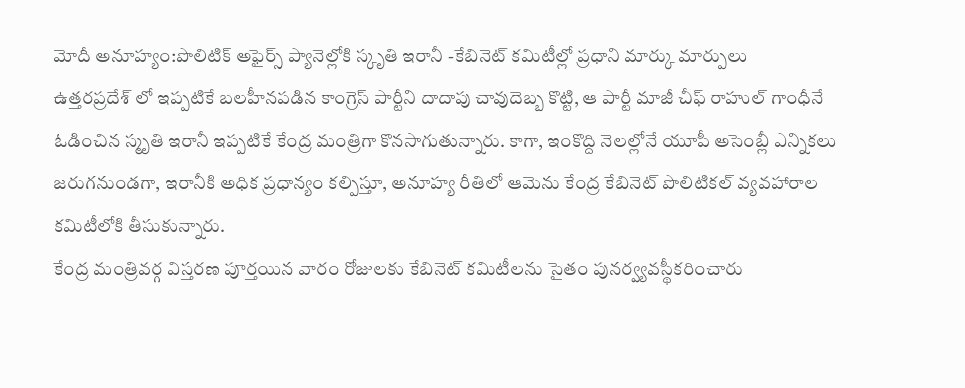మోదీ అనూహ్యం:పొలిటిక్ అఫైర్స్ ప్యానెల్లోకి స్కృతి ఇరానీ -కేబినెట్ కమిటీల్లో ప్రధాని మార్కు మార్పులు
ఉత్తరప్రదేశ్ లో ఇప్పటికే బలహీనపడిన కాంగ్రెస్ పార్టీని దాదాపు చావుదెబ్బ కొట్టి, ఆ పార్టీ మాజీ చీఫ్ రాహుల్ గాంధీనే ఓడించిన స్మృతి ఇరానీ ఇప్పటికే కేంద్ర మంత్రిగా కొనసాగుతున్నారు. కాగా, ఇంకొద్ది నెలల్లోనే యూపీ అసెంబ్లీ ఎన్నికలు జరుగనుండగా, ఇరానీకి అధిక ప్రధాన్యం కల్పిస్తూ, అనూహ్య రీతిలో ఆమెను కేంద్ర కేబినెట్ పొలిటికల్ వ్యవహారాల కమిటీలోకి తీసుకున్నారు.
కేంద్ర మంత్రివర్గ విస్తరణ పూర్తయిన వారం రోజులకు కేబినెట్ కమిటీలను సైతం పునర్వ్యవస్థీకరించారు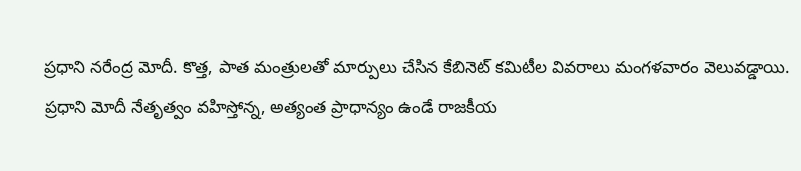ప్రధాని నరేంద్ర మోదీ. కొత్త, పాత మంత్రులతో మార్పులు చేసిన కేబినెట్ కమిటీల వివరాలు మంగళవారం వెలువడ్డాయి. ప్రధాని మోదీ నేతృత్వం వహిస్తోన్న, అత్యంత ప్రాధాన్యం ఉండే రాజకీయ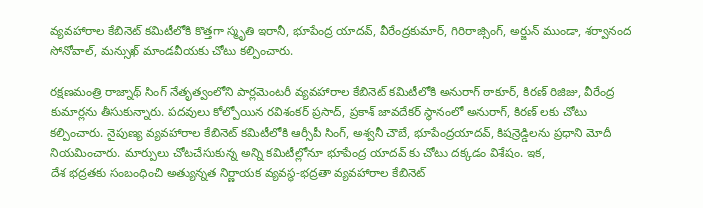వ్యవహారాల కేబినెట్ కమిటీలోకి కొత్తగా స్మృతి ఇరానీ, భూపేంద్ర యాదవ్, వీరేంద్రకుమార్, గిరిరాజ్సింగ్, అర్జున్ ముండా, శర్వానంద సోనోవాల్, మన్సుఖ్ మాండవీయకు చోటు కల్పించారు.

రక్షణమంత్రి రాజ్నాథ్ సింగ్ నేతృత్వంలోని పార్లమెంటరీ వ్యవహారాల కేబినెట్ కమిటీలోకి అనురాగ్ ఠాకూర్, కిరణ్ రిజిజు, వీరేంద్ర కుమార్లను తీసుకున్నారు. పదవులు కోల్పోయిన రవిశంకర్ ప్రసాద్, ప్రకాశ్ జావదేకర్ స్థానంలో అనురాగ్, కిరణ్ లకు చోటు కల్పించారు. నైపుణ్య వ్యవహారాల కేబినెట్ కమిటీలోకి ఆర్సీపీ సింగ్, అశ్వనీ చౌబే, భూపేంద్రయాదవ్, కిషన్రెడ్డిలను ప్రధాని మోదీ నియమించారు. మార్పులు చోటచేసుకున్న అన్ని కమిటీల్లోనూ భూపేంద్ర యాదవ్ కు చోటు దక్కడం విశేషం. ఇక,
దేశ భద్రతకు సంబంధించి అత్యున్నత నిర్ణాయక వ్యవస్థ-భద్రతా వ్యవహారాల కేబినెట్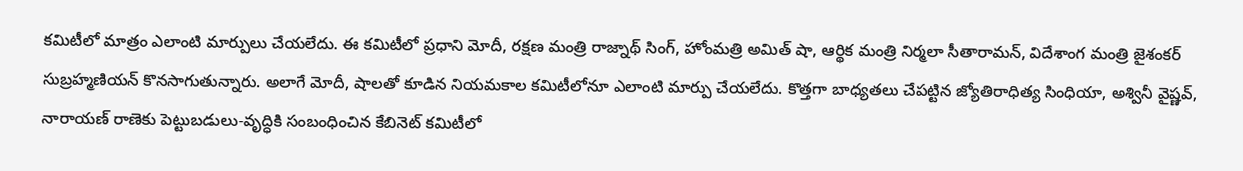కమిటీలో మాత్రం ఎలాంటి మార్పులు చేయలేదు. ఈ కమిటీలో ప్రధాని మోదీ, రక్షణ మంత్రి రాజ్నాథ్ సింగ్, హోంమత్రి అమిత్ షా, ఆర్థిక మంత్రి నిర్మలా సీతారామన్, విదేశాంగ మంత్రి జైశంకర్ సుబ్రహ్మణియన్ కొనసాగుతున్నారు. అలాగే మోదీ, షాలతో కూడిన నియమకాల కమిటీలోనూ ఎలాంటి మార్పు చేయలేదు. కొత్తగా బాధ్యతలు చేపట్టిన జ్యోతిరాధిత్య సింధియా, అశ్వినీ వైష్ణవ్, నారాయణ్ రాణెకు పెట్టుబడులు-వృద్ధికి సంబంధించిన కేబినెట్ కమిటీలో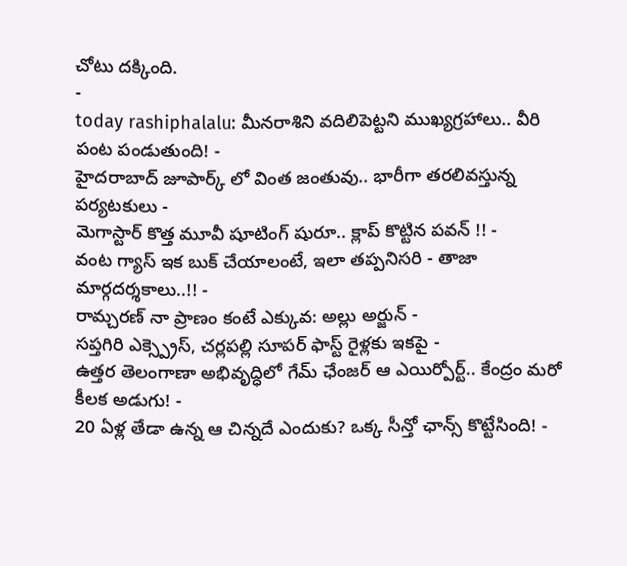చోటు దక్కింది.
-
today rashiphalalu: మీనరాశిని వదిలిపెట్టని ముఖ్యగ్రహాలు.. వీరి పంట పండుతుంది! -
హైదరాబాద్ జూపార్క్ లో వింత జంతువు.. భారీగా తరలివస్తున్న పర్యటకులు -
మెగాస్టార్ కొత్త మూవీ షూటింగ్ షురూ.. క్లాప్ కొట్టిన పవన్ !! -
వంట గ్యాస్ ఇక బుక్ చేయాలంటే, ఇలా తప్పనిసరి - తాజా మార్గదర్శకాలు..!! -
రామ్చరణ్ నా ప్రాణం కంటే ఎక్కువ: అల్లు అర్జున్ -
సప్తగిరి ఎక్స్ప్రెస్, చర్లపల్లి సూపర్ ఫాస్ట్ రైళ్లకు ఇకపై -
ఉత్తర తెలంగాణా అభివృద్ధిలో గేమ్ ఛేంజర్ ఆ ఎయిర్పోర్ట్.. కేంద్రం మరో కీలక అడుగు! -
20 ఏళ్ల తేడా ఉన్న ఆ చిన్నదే ఎందుకు? ఒక్క సీన్తో ఛాన్స్ కొట్టేసింది! -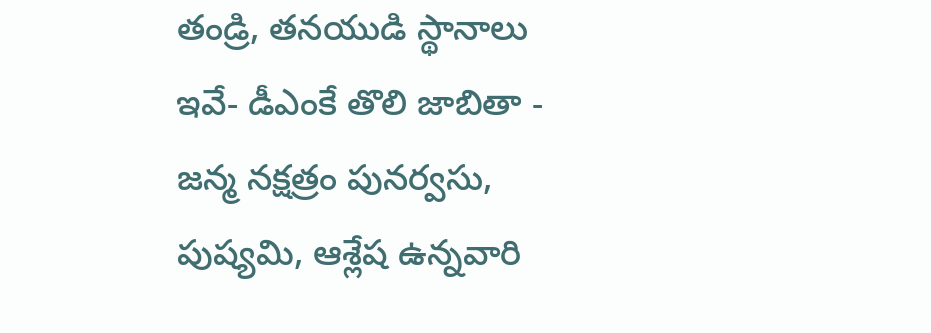తండ్రి, తనయుడి స్థానాలు ఇవే- డీఎంకే తొలి జాబితా -
జన్మ నక్షత్రం పునర్వసు, పుష్యమి, ఆశ్లేష ఉన్నవారి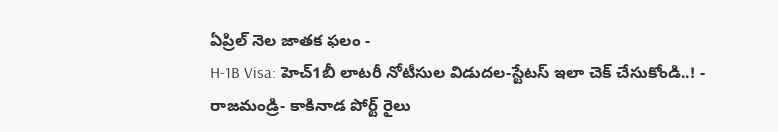ఏప్రిల్ నెల జాతక ఫలం -
H-1B Visa: హెచ్1బీ లాటరీ నోటీసుల విడుదల-స్టేటస్ ఇలా చెక్ చేసుకోండి..! -
రాజమండ్రి- కాకినాడ పోర్ట్ రైలు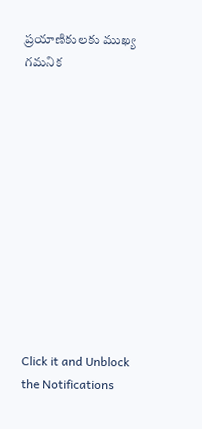ప్రయాణికులకు ముఖ్య గమనిక












Click it and Unblock the Notifications